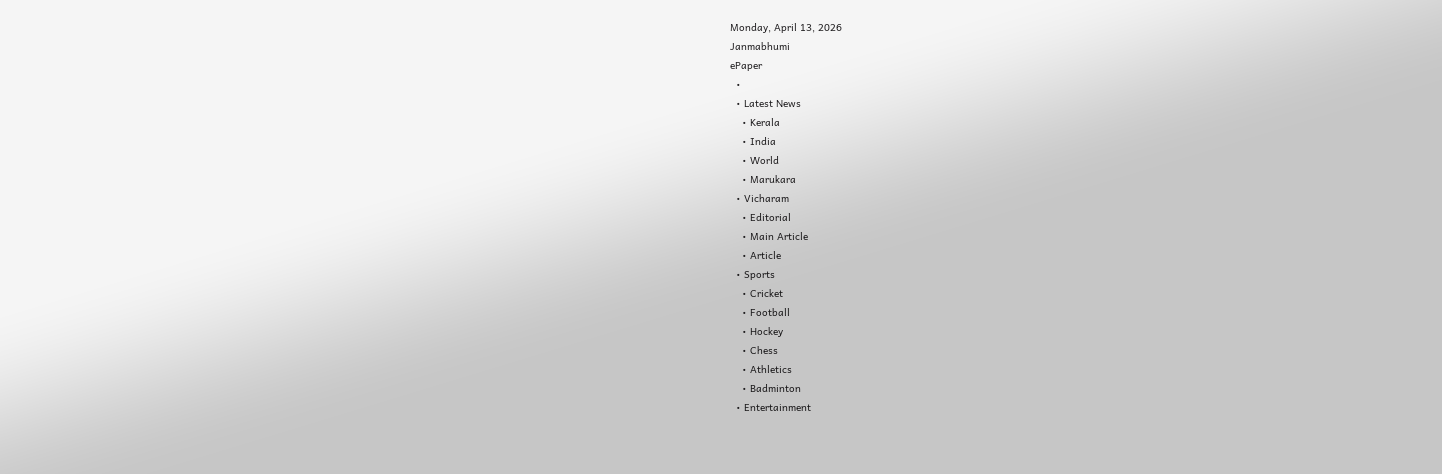Monday, April 13, 2026
Janmabhumi
ePaper
  •
  • Latest News
    • Kerala
    • India
    • World
    • Marukara
  • Vicharam
    • Editorial
    • Main Article
    • Article
  • Sports
    • Cricket
    • Football
    • Hockey
    • Chess
    • Athletics
    • Badminton
  • Entertainment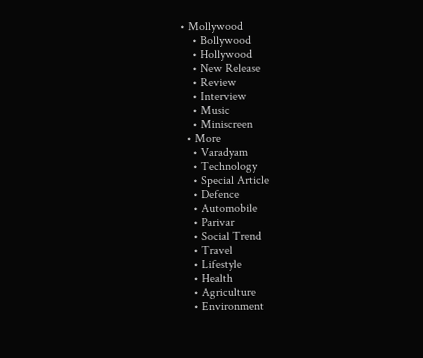• Mollywood
    • Bollywood
    • Hollywood
    • New Release
    • Review
    • Interview
    • Music
    • Miniscreen
  • More
    • Varadyam
    • Technology
    • Special Article
    • Defence
    • Automobile
    • Parivar
    • Social Trend
    • Travel
    • Lifestyle
    • Health
    • Agriculture
    • Environment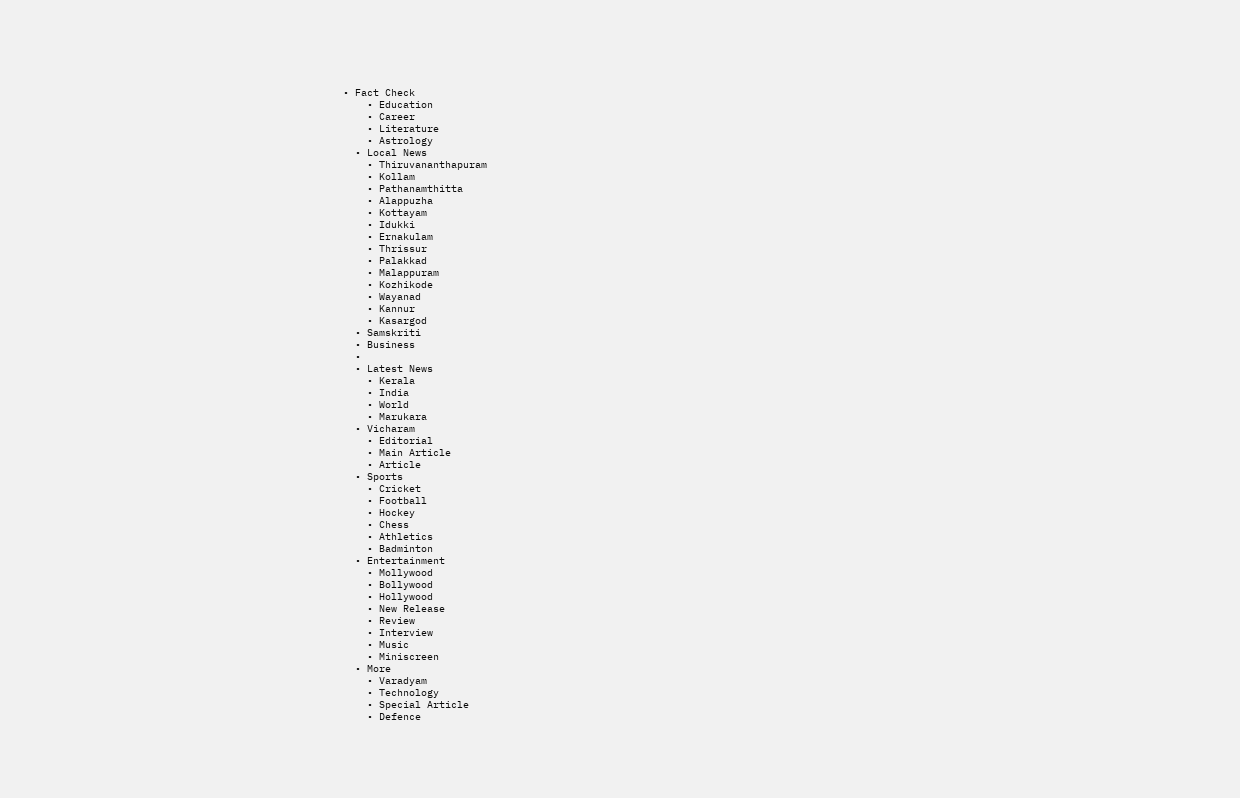• Fact Check
    • Education
    • Career
    • Literature
    • Astrology
  • Local News
    • Thiruvananthapuram
    • Kollam
    • Pathanamthitta
    • Alappuzha
    • Kottayam
    • Idukki
    • Ernakulam
    • Thrissur
    • Palakkad
    • Malappuram
    • Kozhikode
    • Wayanad
    • Kannur
    • Kasargod
  • Samskriti
  • Business
  •
  • Latest News
    • Kerala
    • India
    • World
    • Marukara
  • Vicharam
    • Editorial
    • Main Article
    • Article
  • Sports
    • Cricket
    • Football
    • Hockey
    • Chess
    • Athletics
    • Badminton
  • Entertainment
    • Mollywood
    • Bollywood
    • Hollywood
    • New Release
    • Review
    • Interview
    • Music
    • Miniscreen
  • More
    • Varadyam
    • Technology
    • Special Article
    • Defence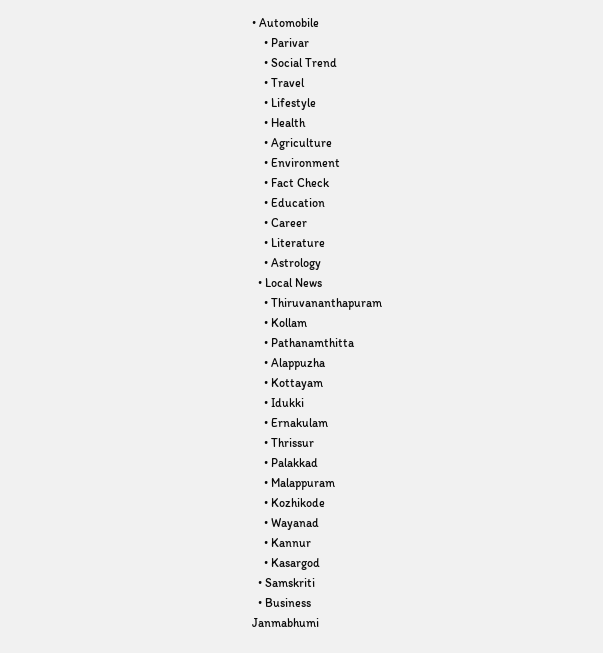• Automobile
    • Parivar
    • Social Trend
    • Travel
    • Lifestyle
    • Health
    • Agriculture
    • Environment
    • Fact Check
    • Education
    • Career
    • Literature
    • Astrology
  • Local News
    • Thiruvananthapuram
    • Kollam
    • Pathanamthitta
    • Alappuzha
    • Kottayam
    • Idukki
    • Ernakulam
    • Thrissur
    • Palakkad
    • Malappuram
    • Kozhikode
    • Wayanad
    • Kannur
    • Kasargod
  • Samskriti
  • Business
Janmabhumi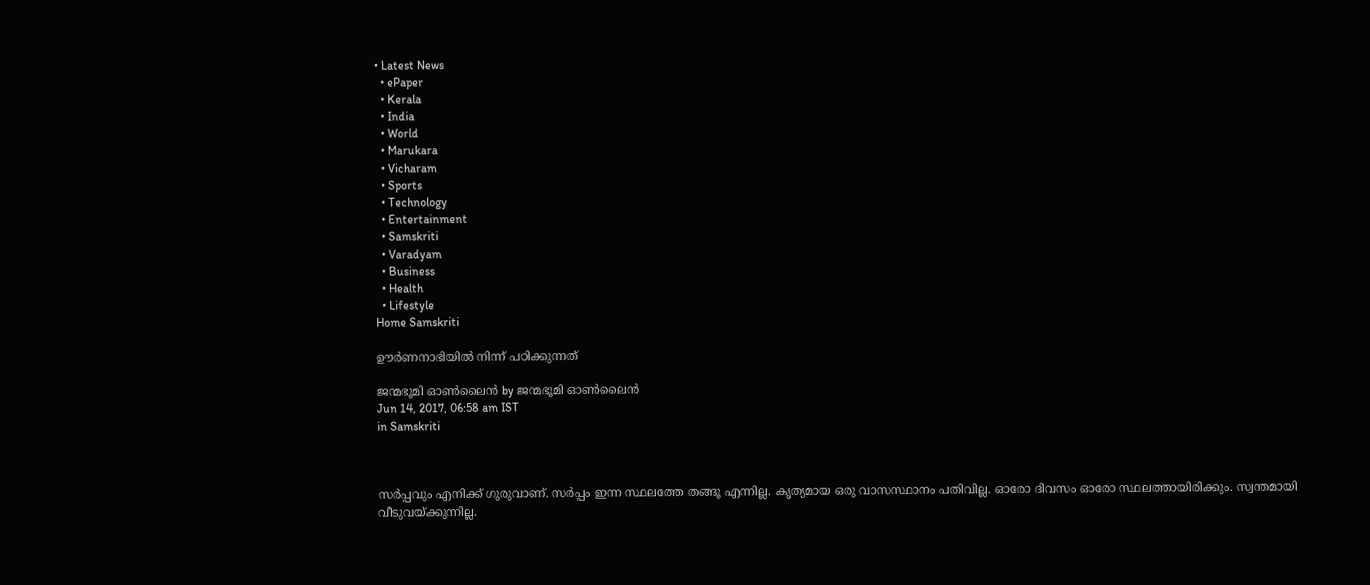• Latest News
  • ePaper
  • Kerala
  • India
  • World
  • Marukara
  • Vicharam
  • Sports
  • Technology
  • Entertainment
  • Samskriti
  • Varadyam
  • Business
  • Health
  • Lifestyle
Home Samskriti

ഊര്‍ണനാഭിയില്‍ നിന്ന് പഠിക്കുന്നത്

ജന്മഭൂമി ഓണ്‍ലൈന്‍ by ജന്മഭൂമി ഓണ്‍ലൈന്‍
Jun 14, 2017, 06:58 am IST
in Samskriti



സര്‍പ്പവും എനിക്ക് ഗുരുവാണ്. സര്‍പ്പം ഇന്ന സ്ഥലത്തേ തങ്ങൂ എന്നില്ല. കൃത്യമായ ഒരു വാസസ്ഥാനം പതിവില്ല. ഓരോ ദിവസം ഓരോ സ്ഥലത്തായിരിക്കും. സ്വന്തമായി വീടുവയ്‌ക്കുന്നില്ല.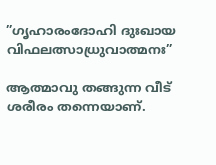”ഗൃഹാരംദോഹി ദുഃഖായ വിഫലത്സാധ്രുവാത്മനഃ”

ആത്മാവു തങ്ങുന്ന വീട് ശരീരം തന്നെയാണ്.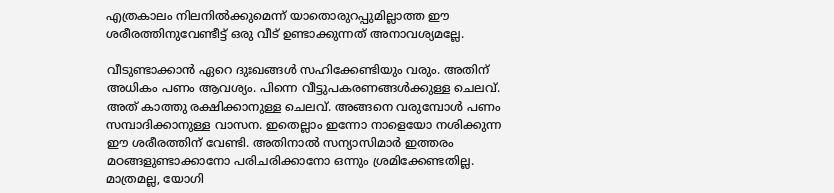എത്രകാലം നിലനില്‍ക്കുമെന്ന് യാതൊരുറപ്പുമില്ലാത്ത ഈ ശരീരത്തിനുവേണ്ടീട്ട് ഒരു വീട് ഉണ്ടാക്കുന്നത് അനാവശ്യമല്ലേ.

വീടുണ്ടാക്കാന്‍ ഏറെ ദുഃഖങ്ങള്‍ സഹിക്കേണ്ടിയും വരും. അതിന് അധികം പണം ആവശ്യം. പിന്നെ വീട്ടുപകരണങ്ങള്‍ക്കുള്ള ചെലവ്. അത് കാത്തു രക്ഷിക്കാനുള്ള ചെലവ്. അങ്ങനെ വരുമ്പോള്‍ പണം സമ്പാദിക്കാനുള്ള വാസന. ഇതെല്ലാം ഇന്നോ നാളെയോ നശിക്കുന്ന ഈ ശരീരത്തിന് വേണ്ടി. അതിനാല്‍ സന്യാസിമാര്‍ ഇത്തരം മഠങ്ങളുണ്ടാക്കാനോ പരിചരിക്കാനോ ഒന്നും ശ്രമിക്കേണ്ടതില്ല. മാത്രമല്ല, യോഗി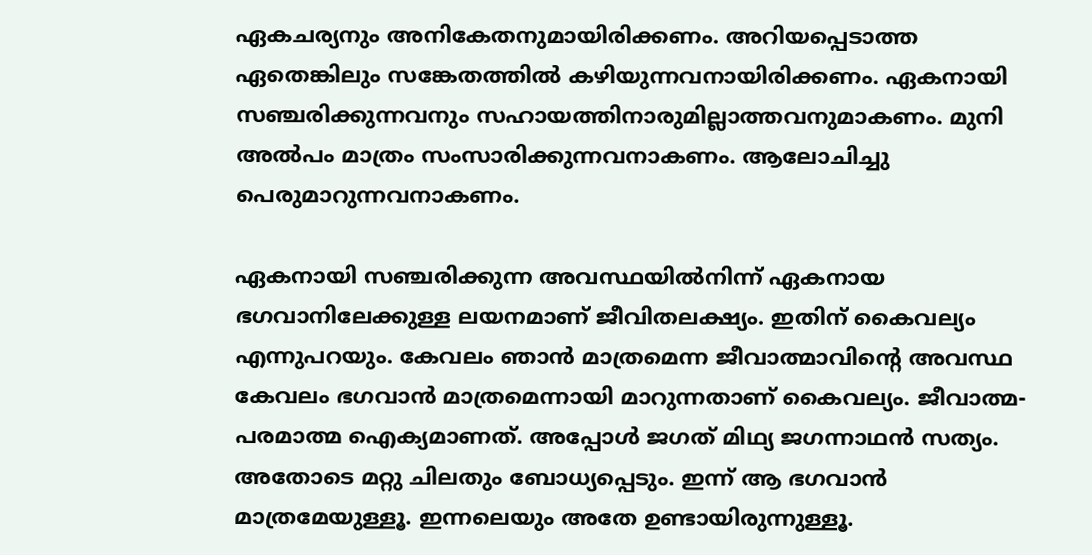ഏകചര്യനും അനികേതനുമായിരിക്കണം. അറിയപ്പെടാത്ത ഏതെങ്കിലും സങ്കേതത്തില്‍ കഴിയുന്നവനായിരിക്കണം. ഏകനായി സഞ്ചരിക്കുന്നവനും സഹായത്തിനാരുമില്ലാത്തവനുമാകണം. മുനി അല്‍പം മാത്രം സംസാരിക്കുന്നവനാകണം. ആലോചിച്ചു പെരുമാറുന്നവനാകണം.

ഏകനായി സഞ്ചരിക്കുന്ന അവസ്ഥയില്‍നിന്ന് ഏകനായ ഭഗവാനിലേക്കുള്ള ലയനമാണ് ജീവിതലക്ഷ്യം. ഇതിന് കൈവല്യം എന്നുപറയും. കേവലം ഞാന്‍ മാത്രമെന്ന ജീവാത്മാവിന്റെ അവസ്ഥ കേവലം ഭഗവാന്‍ മാത്രമെന്നായി മാറുന്നതാണ് കൈവല്യം. ജീവാത്മ-പരമാത്മ ഐക്യമാണത്. അപ്പോള്‍ ജഗത് മിഥ്യ ജഗന്നാഥന്‍ സത്യം. അതോടെ മറ്റു ചിലതും ബോധ്യപ്പെടും. ഇന്ന് ആ ഭഗവാന്‍ മാത്രമേയുള്ളൂ. ഇന്നലെയും അതേ ഉണ്ടായിരുന്നുള്ളൂ.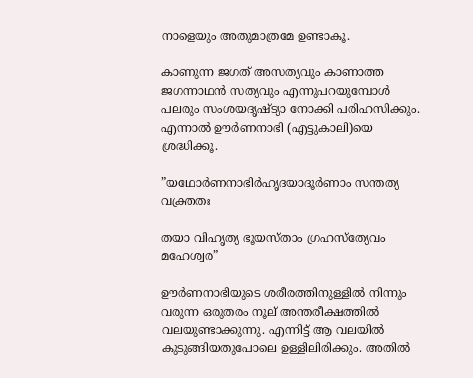നാളെയും അതുമാത്രമേ ഉണ്ടാകൂ.

കാണുന്ന ജഗത് അസത്യവും കാണാത്ത ജഗന്നാഥന്‍ സത്യവും എന്നുപറയുമ്പോള്‍ പലരും സംശയദൃഷ്ട്യാ നോക്കി പരിഹസിക്കും. എന്നാല്‍ ഊര്‍ണനാഭി (എട്ടുകാലി)യെ ശ്രദ്ധിക്കൂ.

”യഥോര്‍ണനാഭിര്‍ഹൃദയാദൂര്‍ണാം സന്തത്യ വക്ത്രതഃ

തയാ വിഹൃത്യ ഭൂയസ്താം ഗ്രഹസ്‌ത്യേവം മഹേശ്വര”

ഊര്‍ണനാഭിയുടെ ശരീരത്തിനുള്ളില്‍ നിന്നും വരുന്ന ഒരുതരം നൂല് അന്തരീക്ഷത്തില്‍ വലയുണ്ടാക്കുന്നു. എന്നിട്ട് ആ വലയില്‍ കുടുങ്ങിയതുപോലെ ഉള്ളിലിരിക്കും. അതില്‍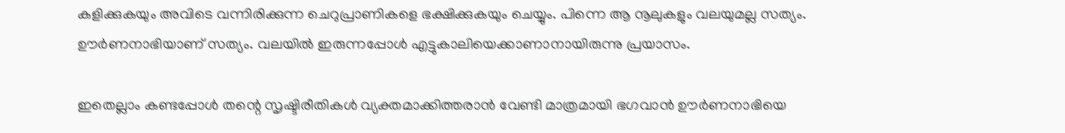കളിക്കുകയും അവിടെ വന്നിരിക്കുന്ന ചെറുപ്രാണികളെ ഭക്ഷിക്കുകയും ചെയ്യും. പിന്നെ ആ നൂലുകളും വലയുമല്ല സത്യം. ഊര്‍ണനാഭിയാണ് സത്യം. വലയില്‍ ഇരുന്നപ്പോള്‍ എട്ടുകാലിയെക്കാണാനായിരുന്നു പ്രയാസം.

ഇതെല്ലാം കണ്ടപ്പോള്‍ തന്റെ സൃഷ്ടിരീതികള്‍ വ്യക്തമാക്കിത്തരാന്‍ വേണ്ടി മാത്രമായി ഭഗവാന്‍ ഊര്‍ണനാഭിയെ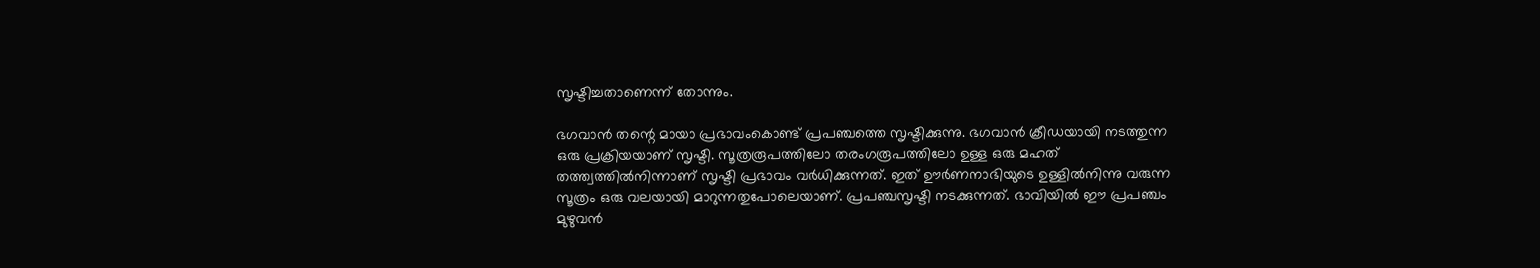സൃഷ്ടിച്ചതാണെന്ന് തോന്നും.

ഭഗവാന്‍ തന്റെ മായാ പ്രഭാവംകൊണ്ട് പ്രപഞ്ചത്തെ സൃഷ്ടിക്കുന്നു. ഭഗവാന്‍ ക്രീഡയായി നടത്തുന്ന ഒരു പ്രക്രിയയാണ് സൃഷ്ടി. സൂത്രരൂപത്തിലോ തരംഗരൂപത്തിലോ ഉള്ള ഒരു മഹത് തത്ത്വത്തില്‍നിന്നാണ് സൃഷ്ടി പ്രഭാവം വര്‍ധിക്കുന്നത്. ഇത് ഊര്‍ണനാഭിയുടെ ഉള്ളില്‍നിന്നു വരുന്ന സൂത്രം ഒരു വലയായി മാറുന്നതുപോലെയാണ്. പ്രപഞ്ചസൃഷ്ടി നടക്കുന്നത്. ഭാവിയില്‍ ഈ പ്രപഞ്ചം മുഴുവന്‍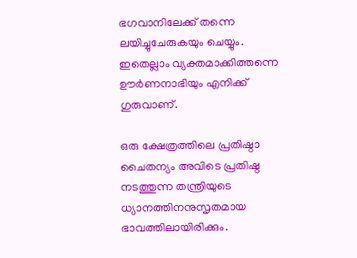ഭഗവാനിലേക്ക് തന്നെ ലയിച്ചുചേരുകയും ചെയ്യും. ഇതെല്ലാം വ്യക്തമാക്കിത്തന്നെ ഊര്‍ണനാഭിയും എനിക്ക് ഗുരുവാണ്.

ഒരു ക്ഷേത്രത്തിലെ പ്രതിഷ്ഠാ ചൈതന്യം അവിടെ പ്രതിഷ്ഠ നടത്തുന്ന തന്ത്രിയുടെ ധ്യാനത്തിനനുസൃതമായ ഭാവത്തിലായിരിക്കും.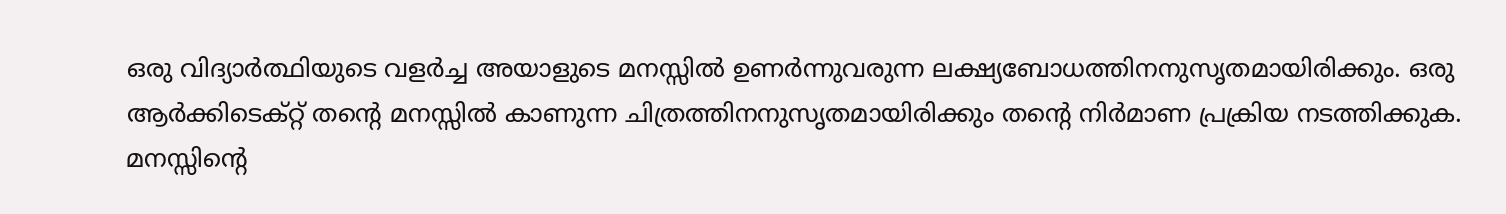ഒരു വിദ്യാര്‍ത്ഥിയുടെ വളര്‍ച്ച അയാളുടെ മനസ്സില്‍ ഉണര്‍ന്നുവരുന്ന ലക്ഷ്യബോധത്തിനനുസൃതമായിരിക്കും. ഒരു ആര്‍ക്കിടെക്റ്റ് തന്റെ മനസ്സില്‍ കാണുന്ന ചിത്രത്തിനനുസൃതമായിരിക്കും തന്റെ നിര്‍മാണ പ്രക്രിയ നടത്തിക്കുക. മനസ്സിന്റെ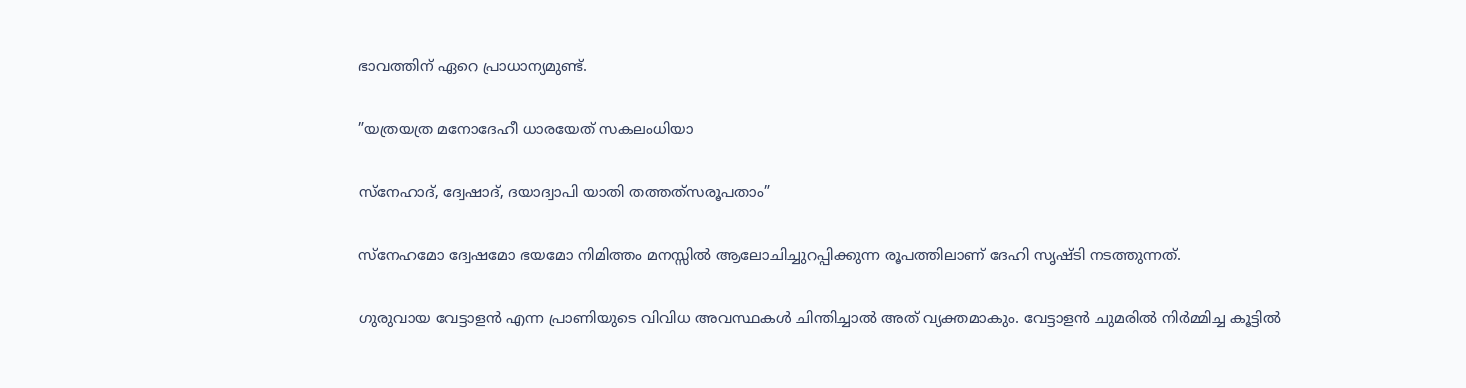ഭാവത്തിന് ഏറെ പ്രാധാന്യമുണ്ട്.

”യത്രയത്ര മനോദേഹീ ധാരയേത് സകലംധിയാ

സ്‌നേഹാദ്, ദ്വേഷാദ്, ദയാദ്വാപി യാതി തത്തത്‌സരൂപതാം”

സ്‌നേഹമോ ദ്വേഷമോ ഭയമോ നിമിത്തം മനസ്സില്‍ ആലോചിച്ചുറപ്പിക്കുന്ന രൂപത്തിലാണ് ദേഹി സൃഷ്ടി നടത്തുന്നത്.

ഗുരുവായ വേട്ടാളന്‍ എന്ന പ്രാണിയുടെ വിവിധ അവസ്ഥകള്‍ ചിന്തിച്ചാല്‍ അത് വ്യക്തമാകും. വേട്ടാളന്‍ ചുമരില്‍ നിര്‍മ്മിച്ച കൂട്ടില്‍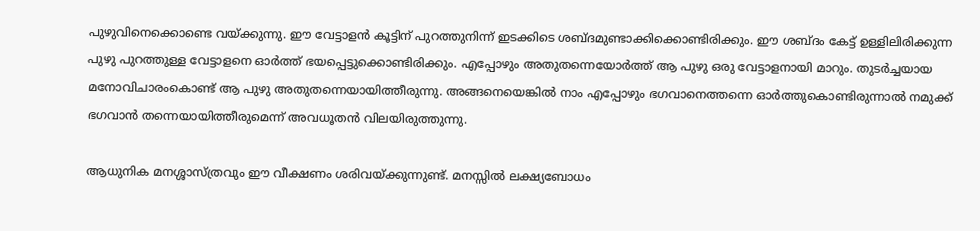പുഴുവിനെക്കൊണ്ടെ വയ്‌ക്കുന്നു. ഈ വേട്ടാളന്‍ കൂട്ടിന് പുറത്തുനിന്ന് ഇടക്കിടെ ശബ്ദമുണ്ടാക്കിക്കൊണ്ടിരിക്കും. ഈ ശബ്ദം കേട്ട് ഉള്ളിലിരിക്കുന്ന പുഴു പുറത്തുള്ള വേട്ടാളനെ ഓര്‍ത്ത് ഭയപ്പെട്ടുക്കൊണ്ടിരിക്കും. എപ്പോഴും അതുതന്നെയോര്‍ത്ത് ആ പുഴു ഒരു വേട്ടാളനായി മാറും. തുടര്‍ച്ചയായ മനോവിചാരംകൊണ്ട് ആ പുഴു അതുതന്നെയായിത്തീരുന്നു. അങ്ങനെയെങ്കില്‍ നാം എപ്പോഴും ഭഗവാനെത്തന്നെ ഓര്‍ത്തുകൊണ്ടിരുന്നാല്‍ നമുക്ക് ഭഗവാന്‍ തന്നെയായിത്തീരുമെന്ന് അവധൂതന്‍ വിലയിരുത്തുന്നു.

ആധുനിക മനശ്ശാസ്ത്രവും ഈ വീക്ഷണം ശരിവയ്‌ക്കുന്നുണ്ട്. മനസ്സില്‍ ലക്ഷ്യബോധം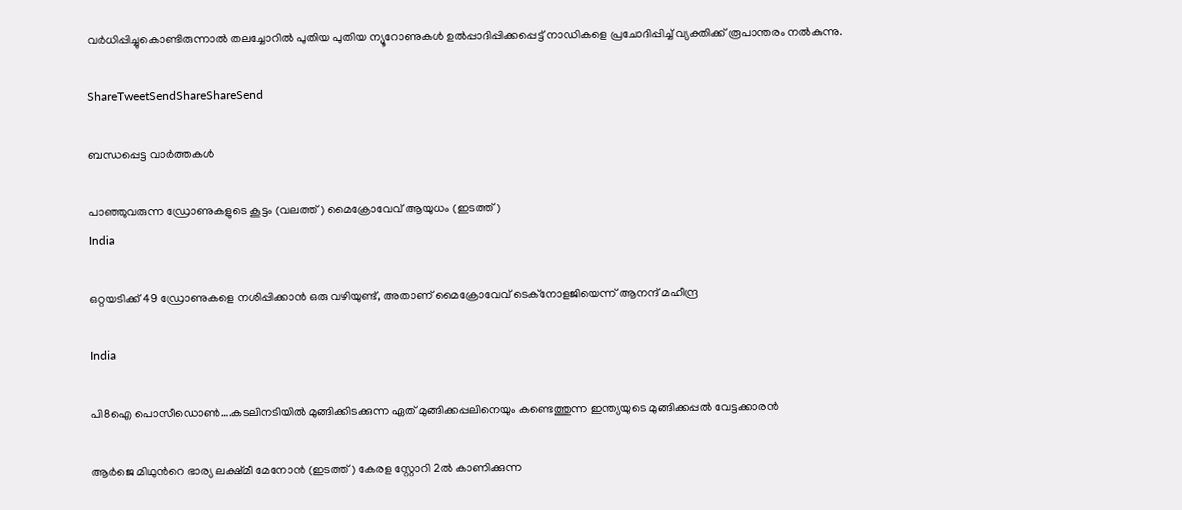വര്‍ധിപ്പിച്ചുകൊണ്ടിരുന്നാല്‍ തലച്ചോറില്‍ പുതിയ പുതിയ ന്യൂറോണുകള്‍ ഉല്‍പ്പാദിപ്പിക്കപ്പെട്ട് നാഡികളെ പ്രചോദിപ്പിച്ച് വ്യക്തിക്ക് രൂപാന്തരം നല്‍കുന്നു.

ShareTweetSendShareShareSend

ബന്ധപ്പെട്ട വാര്‍ത്തകള്‍

പാഞ്ഞുവരുന്ന ഡ്രോണുകളുടെ കൂട്ടം (വലത്ത്) മൈക്രോവേവ് ആയുധം (ഇടത്ത്)
India

ഒറ്റയടിക്ക് 49 ഡ്രോണുകളെ നശിപ്പിക്കാന്‍ ഒരു വഴിയുണ്ട്, അതാണ് മൈക്രോവേവ് ടെക്നോളജിയെന്ന് ആനന്ദ് മഹീന്ദ്ര

India

പി8ഐ പൊസീഡൊണ്‍….കടലിനടിയില്‍ മുങ്ങിക്കിടക്കുന്ന ഏത് മുങ്ങിക്കപ്പലിനെയും കണ്ടെത്തുന്ന ഇന്ത്യയുടെ മുങ്ങിക്കപ്പല്‍ വേട്ടക്കാരന്‍

ആര്‍ജെ മിഥുന്‍റെ ഭാര്യ ലക്ഷ്മീ മേനോന്‍ (ഇടത്ത്) കേരള സ്റ്റോറി 2ല്‍ കാണിക്കുന്ന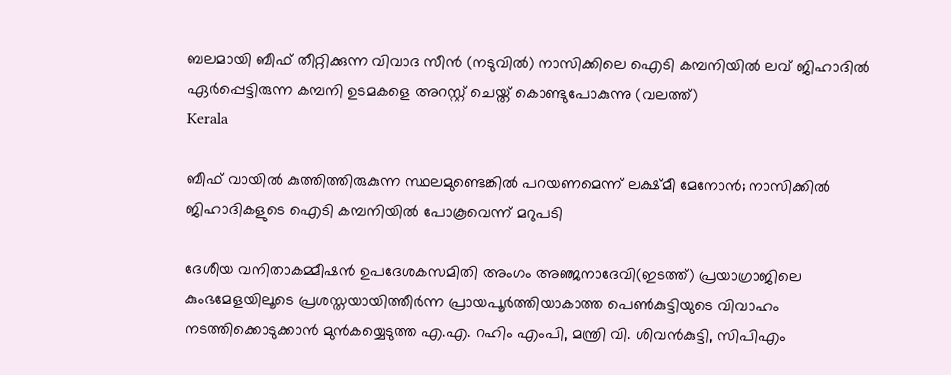ബലമായി ബീഫ് തീറ്റിക്കുന്ന വിവാദ സീന്‍ (നടുവില്‍) നാസിക്കിലെ ഐടി കമ്പനിയില്‍ ലവ് ജിഹാദില്‍ ഏര്‍പ്പെട്ടിരുന്ന കമ്പനി ഉടമകളെ അറസ്റ്റ് ചെയ്ത് കൊണ്ടുപോകുന്നു (വലത്ത്)
Kerala

ബീഫ് വായില്‍ കുത്തിത്തിരുകുന്ന സ്ഥലമുണ്ടെങ്കില്‍ പറയണമെന്ന് ലക്ഷ്മീ മേനോന്‍; നാസിക്കില്‍ ജിഹാദികളുടെ ഐടി കമ്പനിയില്‍ പോകൂവെന്ന് മറുപടി

ദേശീയ വനിതാകമ്മീഷന്‍ ഉപദേശകസമിതി അംഗം അഞ്ജനാദേവി(ഇടത്ത്) പ്രയാഗ്രാജിലെ കുംഭമേളയിലൂടെ പ്രശസ്തയായിത്തീര്‍ന്ന പ്രായപൂര്‍ത്തിയാകാത്ത പെണ്‍കുട്ടിയുടെ വിവാഹം നടത്തിക്കൊടുക്കാന്‍ മുന്‍കയ്യെടുത്ത എ.എ. റഹിം എംപി, മന്ത്രി വി. ശിവന്‍കുട്ടി, സിപിഎം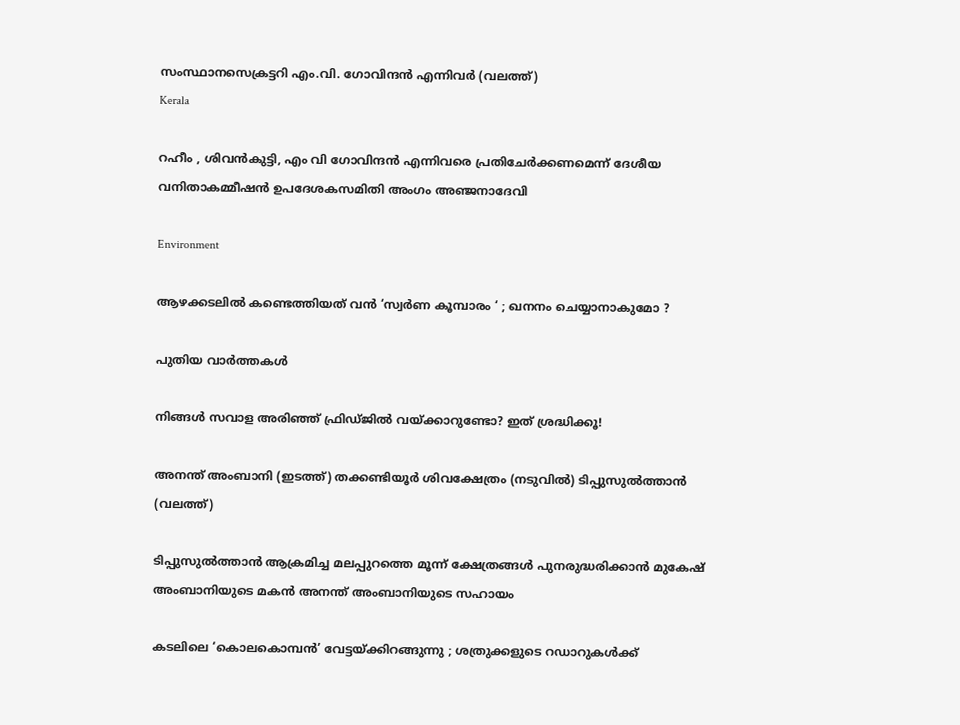സംസ്ഥാനസെക്രട്ടറി എം.വി. ഗോവിന്ദന്‍ എന്നിവര്‍ (വലത്ത്)
Kerala

റഹീം , ശിവൻകുട്ടി, എം വി ഗോവിന്ദൻ എന്നിവരെ പ്രതിചേര്‍ക്കണമെന്ന് ദേശീയ വനിതാകമ്മീഷന്‍ ഉപദേശകസമിതി അംഗം അഞ്ജനാദേവി

Environment

ആഴക്കടലിൽ കണ്ടെത്തിയത് വൻ ‘സ്വർണ കൂമ്പാരം ‘ ; ഖനനം ചെയ്യാനാകുമോ ?

പുതിയ വാര്‍ത്തകള്‍

നിങ്ങൾ സവാള അരിഞ്ഞ് ഫ്രിഡ്ജില്‍‌‍ വയ്‌ക്കാറുണ്ടോ? ഇത് ശ്രദ്ധിക്കൂ!

അനന്ത് അംബാനി (ഇടത്ത്) തക്കണ്ടിയൂര്‍ ശിവക്ഷേത്രം (നടുവില്‍) ടിപ്പുസുല്‍ത്താന്‍ (വലത്ത്)

ടിപ്പുസുല്‍ത്താന്‍ ആക്രമിച്ച മലപ്പുറത്തെ മൂന്ന് ക്ഷേത്രങ്ങള്‍ പുനരുദ്ധരിക്കാന്‍ മുകേഷ് അംബാനിയുടെ മകന്‍ അനന്ത് അംബാനിയുടെ സഹായം

കടലിലെ ‘കൊലകൊമ്പൻ’ വേട്ടയ്‌ക്കിറങ്ങുന്നു ; ശത്രുക്കളുടെ റഡാറുകൾക്ക്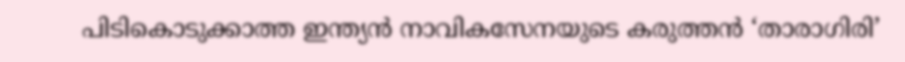പിടികൊടുക്കാത്ത ഇന്ത്യൻ നാവികസേനയുടെ കരുത്തൻ ‘താരാഗിരി’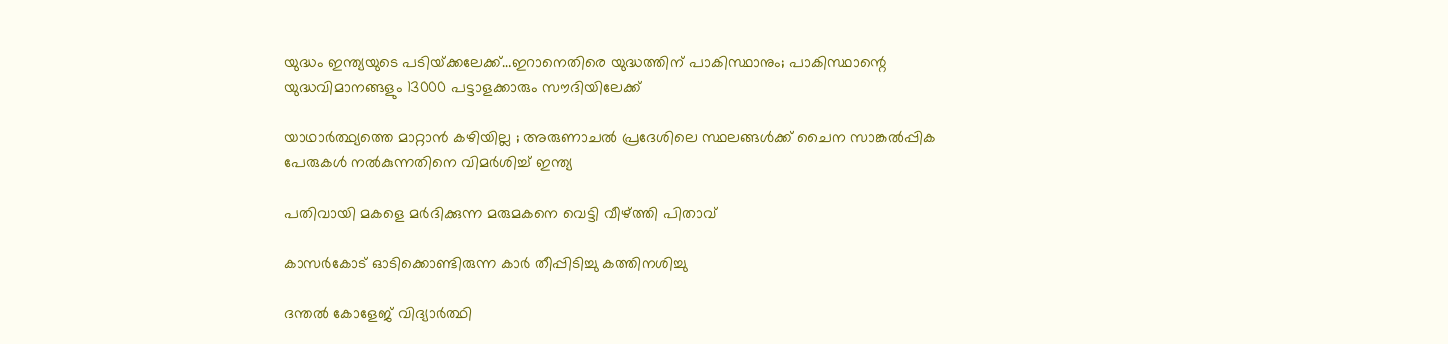യുദ്ധം ഇന്ത്യയുടെ പടിയ്‌ക്കലേക്ക്…ഇറാനെതിരെ യുദ്ധത്തിന് പാകിസ്ഥാനും; പാകിസ്ഥാന്റെ യുദ്ധവിമാനങ്ങളും 13000 പട്ടാളക്കാരും സൗദിയിലേക്ക്

യാഥാർത്ഥ്യത്തെ മാറ്റാൻ കഴിയില്ല ; അരുണാചൽ പ്രദേശിലെ സ്ഥലങ്ങൾക്ക് ചൈന സാങ്കൽപ്പിക പേരുകൾ നൽകുന്നതിനെ വിമർശിച്ച് ഇന്ത്യ

പതിവായി മകളെ മര്‍ദിക്കുന്ന മരുമകനെ വെട്ടി വീഴ്‌ത്തി പിതാവ്

കാസര്‍കോട് ഓടിക്കൊണ്ടിരുന്ന കാര്‍ തീപ്പിടിച്ചു കത്തിനശിച്ചു

ദന്തല്‍ കോളേജ് വിദ്യാര്‍ത്ഥി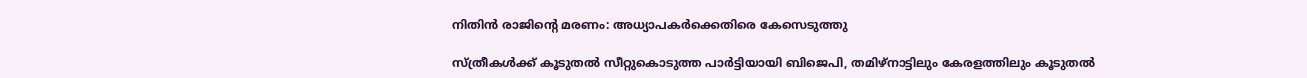നിതിന്‍ രാജിന്റെ മരണം: അധ്യാപകര്‍ക്കെതിരെ കേസെടുത്തു

സ്ത്രീകള്‍ക്ക് കൂടുതല്‍ സീറ്റുകൊടുത്ത പാര്‍ട്ടിയായി ബിജെപി, തമിഴ്നാട്ടിലും കേരളത്തിലും കൂടുതല്‍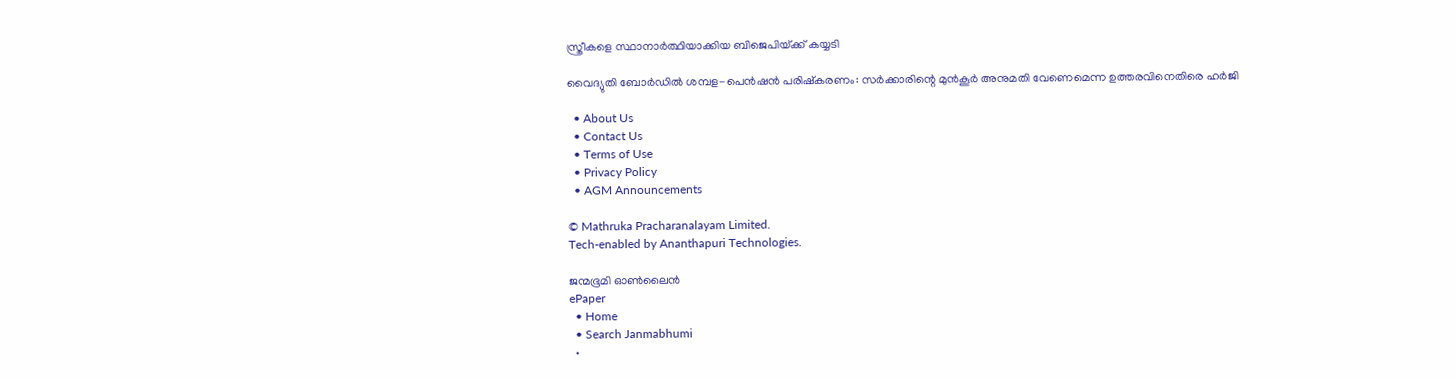സ്ത്രീകളെ സ്ഥാനാര്‍ത്ഥിയാക്കിയ ബിജെപിയ്‌ക്ക് കയ്യടി

വൈദ്യുതി ബോര്‍ഡില്‍ ശമ്പള-പെന്‍ഷന്‍ പരിഷ്‌കരണം: സര്‍ക്കാരിന്റെ മുന്‍കൂര്‍ അനുമതി വേണെമെന്ന ഉത്തരവിനെതിരെ ഹര്‍ജി

  • About Us
  • Contact Us
  • Terms of Use
  • Privacy Policy
  • AGM Announcements

© Mathruka Pracharanalayam Limited.
Tech-enabled by Ananthapuri Technologies.

ജന്മഭൂമി ഓണ്‍ലൈന്‍
ePaper
  • Home
  • Search Janmabhumi
  •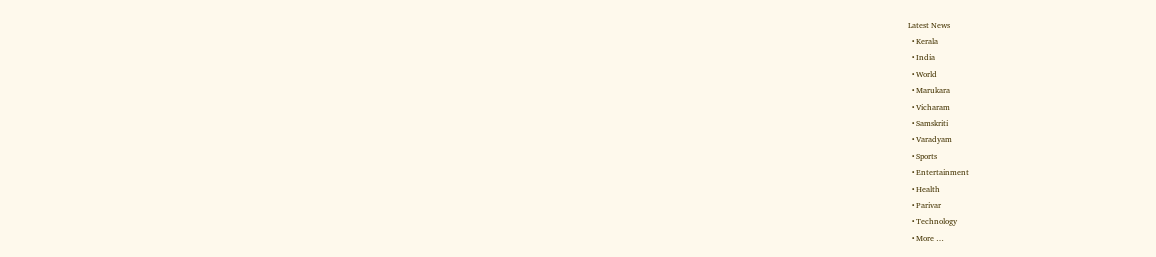Latest News
  • Kerala
  • India
  • World
  • Marukara
  • Vicharam
  • Samskriti
  • Varadyam
  • Sports
  • Entertainment
  • Health
  • Parivar
  • Technology
  • More …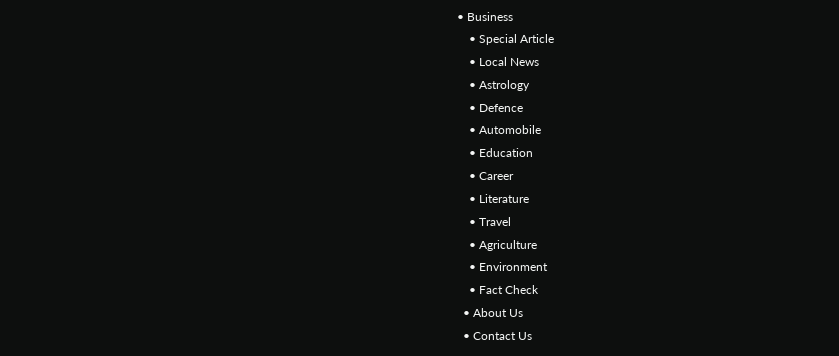• Business
    • Special Article
    • Local News
    • Astrology
    • Defence
    • Automobile
    • Education
    • Career
    • Literature
    • Travel
    • Agriculture
    • Environment
    • Fact Check
  • About Us
  • Contact Us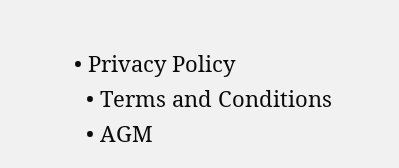• Privacy Policy
  • Terms and Conditions
  • AGM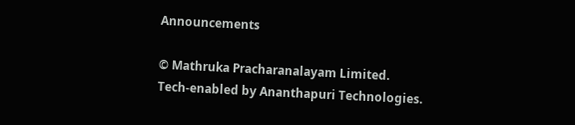Announcements

© Mathruka Pracharanalayam Limited.
Tech-enabled by Ananthapuri Technologies.